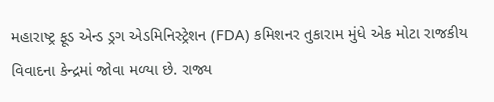મહારાષ્ટ્ર ફૂડ એન્ડ ડ્રગ એડમિનિસ્ટ્રેશન (FDA) કમિશનર તુકારામ મુંધે એક મોટા રાજકીય વિવાદના કેન્દ્રમાં જોવા મળ્યા છે. રાજ્ય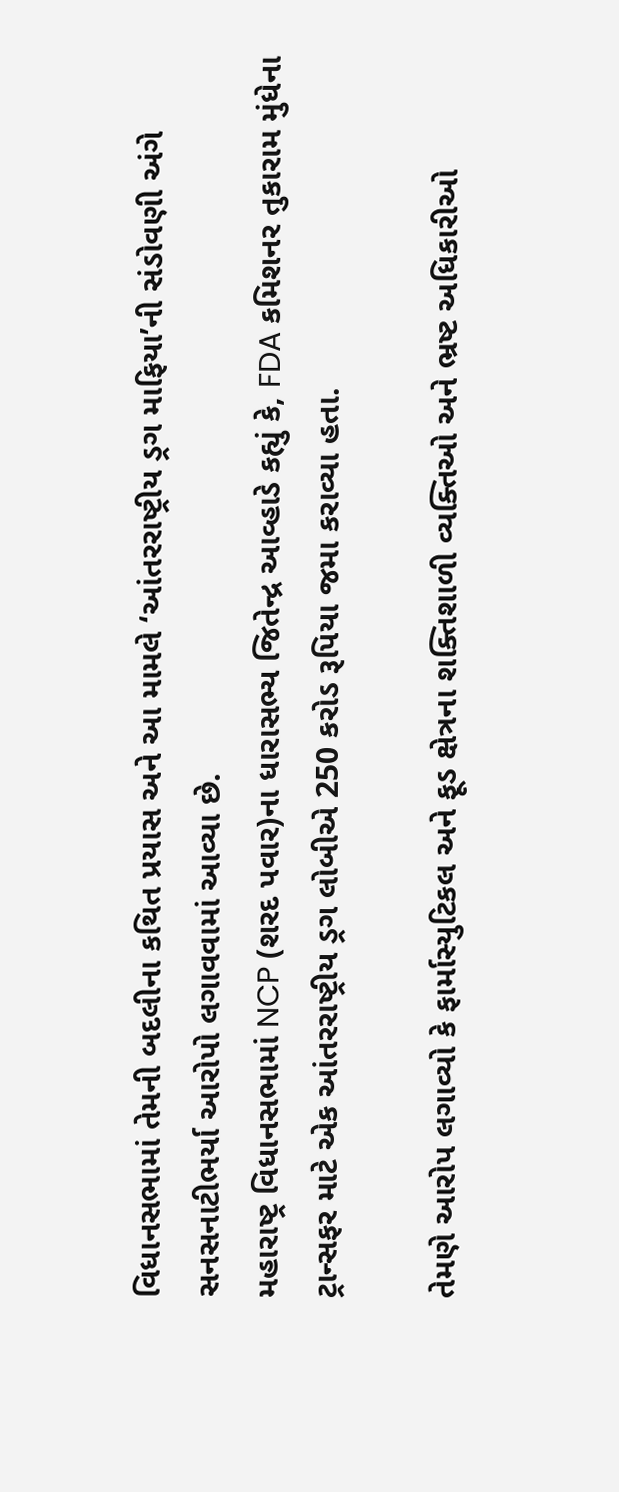વિધાનસભામાં તેમની બદલીના કથિત પ્રયાસ અને આ મામલે ‘આંતરરાષ્ટ્રીય ડ્રગ માફિયા’ની સંડોવણી અંગે સનસનાટીભર્યા આરોપો લગાવવામાં આવ્યા છે.
મહારાષ્ટ્ર વિધાનસભામાં NCP (શરદ પવાર)ના ધારાસભ્ય જિતેન્દ્ર આવ્હાડે કહ્યું કે, FDA કમિશનર તુકારામ મુંધેના ટ્રાન્સફર માટે એક આંતરરાષ્ટ્રીય ડ્રગ લોબીએ 250 કરોડ રૂપિયા જમા કરાવ્યા હતા.

તેમણે આરોપ લગાવ્યો કે ફાર્માસ્યુટિકલ અને ફૂડ ક્ષેત્રના શક્તિશાળી વ્યક્તિઓ અને ભ્રષ્ટ અધિકારીઓ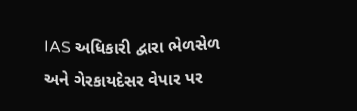IAS અધિકારી દ્વારા ભેળસેળ અને ગેરકાયદેસર વેપાર પર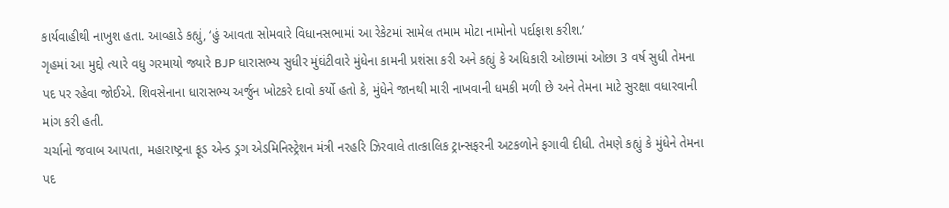કાર્યવાહીથી નાખુશ હતા. આવ્હાડે કહ્યું, ‘હું આવતા સોમવારે વિધાનસભામાં આ રેકેટમાં સામેલ તમામ મોટા નામોનો પર્દાફાશ કરીશ.’
ગૃહમાં આ મુદ્દો ત્યારે વધુ ગરમાયો જ્યારે BJP ધારાસભ્ય સુધીર મુંઘંટીવારે મુંધેના કામની પ્રશંસા કરી અને કહ્યું કે અધિકારી ઓછામાં ઓછા 3 વર્ષ સુધી તેમના પદ પર રહેવા જોઈએ. શિવસેનાના ધારાસભ્ય અર્જુન ખોટકરે દાવો કર્યો હતો કે, મુંધેને જાનથી મારી નાખવાની ધમકી મળી છે અને તેમના માટે સુરક્ષા વધારવાની માંગ કરી હતી.
ચર્ચાનો જવાબ આપતા, મહારાષ્ટ્રના ફૂડ એન્ડ ડ્રગ એડમિનિસ્ટ્રેશન મંત્રી નરહરિ ઝિરવાલે તાત્કાલિક ટ્રાન્સફરની અટકળોને ફગાવી દીધી. તેમણે કહ્યું કે મુંધેને તેમના પદ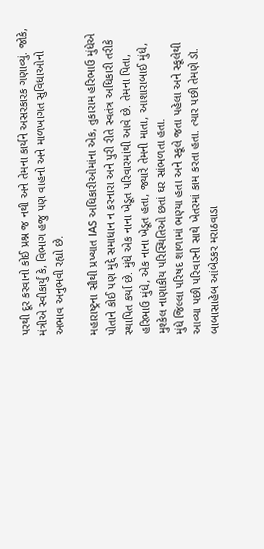પરથી દૂર કરવાનો કોઈ પ્રશ્ન જ નથી અને તેમના કાર્યને અસરકારક ગણાવ્યું. જોકે, મંત્રીએ સ્વીકાર્યું કે, વિભાગ હજુ પણ વાહનો અને માળખાગત સુવિધાઓનો અભાવ અનુભવી રહ્યો છે.

મહારાષ્ટ્રના સૌથી પ્રખ્યાત IAS અધિકારીઓમાંના એક, તુકારામ હરિભાઉ મુંધેએ પોતાને કોઈ પણ મુદ્દે સમાધાન ન કરનારા અને પુરી રીતે સ્વતંત્ર અધિકારી તરીકે સ્થાપિત કર્યા છે. મુંધે એક નાના ખેડૂત પરિવારમાંથી આવે છે. તેમના પિતા, હરિભાઉ મુંધે, એક નાના ખેડૂત હતા, જ્યારે તેમની માતા, આશારાબાઈ મુંધે, મુશ્કેલ નાણાકીય પરિસ્થિતિઓ છતાં ઘર સાંભળતા હતા.
મુંધે જિલ્લા પરિષદ શાળામાં ભણ્યા હતા અને સ્કૂલે જતા પહેલા અને સ્કૂલેથી આવ્યા પછી પરિવારની સાથે ખેતરમાં કામ કરતા હતા. ત્યાર પછી તેમણે ડૉ. બાબાસાહેબ આંબેડકર મરાઠવાડા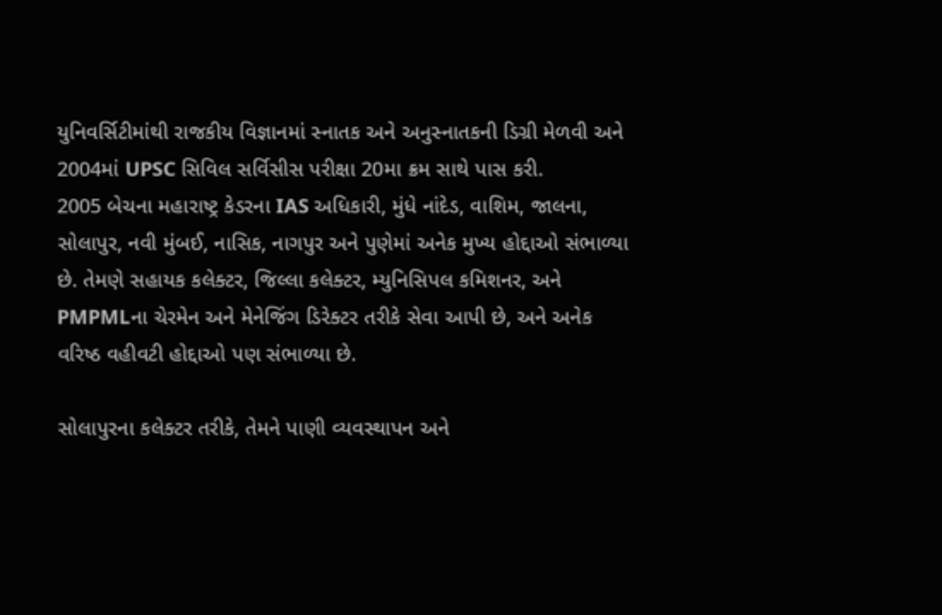યુનિવર્સિટીમાંથી રાજકીય વિજ્ઞાનમાં સ્નાતક અને અનુસ્નાતકની ડિગ્રી મેળવી અને 2004માં UPSC સિવિલ સર્વિસીસ પરીક્ષા 20મા ક્રમ સાથે પાસ કરી.
2005 બેચના મહારાષ્ટ્ર કેડરના IAS અધિકારી, મુંધે નાંદેડ, વાશિમ, જાલના, સોલાપુર, નવી મુંબઈ, નાસિક, નાગપુર અને પુણેમાં અનેક મુખ્ય હોદ્દાઓ સંભાળ્યા છે. તેમણે સહાયક કલેક્ટર, જિલ્લા કલેક્ટર, મ્યુનિસિપલ કમિશનર, અને PMPMLના ચેરમેન અને મેનેજિંગ ડિરેક્ટર તરીકે સેવા આપી છે, અને અનેક વરિષ્ઠ વહીવટી હોદ્દાઓ પણ સંભાળ્યા છે.

સોલાપુરના કલેક્ટર તરીકે, તેમને પાણી વ્યવસ્થાપન અને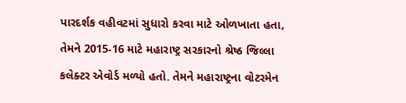પારદર્શક વહીવટમાં સુધારો કરવા માટે ઓળખાતા હતા, તેમને 2015-16 માટે મહારાષ્ટ્ર સરકારનો શ્રેષ્ઠ જિલ્લા કલેક્ટર એવોર્ડ મળ્યો હતો. તેમને મહારાષ્ટ્રના વોટરમેન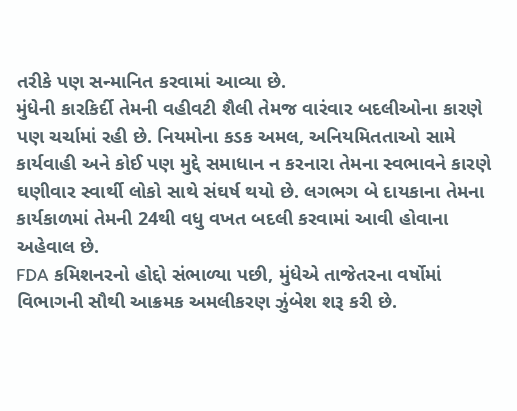તરીકે પણ સન્માનિત કરવામાં આવ્યા છે.
મુંધેની કારકિર્દી તેમની વહીવટી શૈલી તેમજ વારંવાર બદલીઓના કારણે પણ ચર્ચામાં રહી છે. નિયમોના કડક અમલ, અનિયમિતતાઓ સામે કાર્યવાહી અને કોઈ પણ મુદ્દે સમાધાન ન કરનારા તેમના સ્વભાવને કારણે ઘણીવાર સ્વાર્થી લોકો સાથે સંઘર્ષ થયો છે. લગભગ બે દાયકાના તેમના કાર્યકાળમાં તેમની 24થી વધુ વખત બદલી કરવામાં આવી હોવાના અહેવાલ છે.
FDA કમિશનરનો હોદ્દો સંભાળ્યા પછી, મુંધેએ તાજેતરના વર્ષોમાં વિભાગની સૌથી આક્રમક અમલીકરણ ઝુંબેશ શરૂ કરી છે.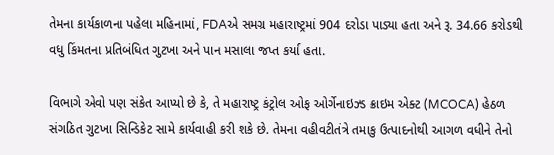તેમના કાર્યકાળના પહેલા મહિનામાં, FDAએ સમગ્ર મહારાષ્ટ્રમાં 904 દરોડા પાડ્યા હતા અને રૂ. 34.66 કરોડથી વધુ કિંમતના પ્રતિબંધિત ગુટખા અને પાન મસાલા જપ્ત કર્યા હતા.

વિભાગે એવો પણ સંકેત આપ્યો છે કે, તે મહારાષ્ટ્ર કંટ્રોલ ઓફ ઓર્ગેનાઇઝ્ડ ક્રાઇમ એક્ટ (MCOCA) હેઠળ સંગઠિત ગુટખા સિન્ડિકેટ સામે કાર્યવાહી કરી શકે છે. તેમના વહીવટીતંત્રે તમાકુ ઉત્પાદનોથી આગળ વધીને તેનો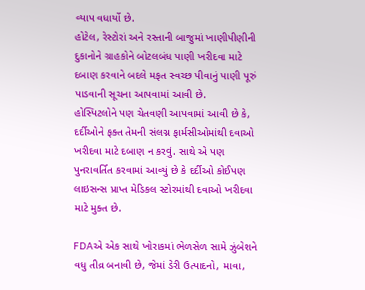વ્યાપ વધાર્યો છે.
હોટેલ, રેસ્ટોરાં અને રસ્તાની બાજુમાં ખાણીપીણીની દુકાનોને ગ્રાહકોને બોટલબંધ પાણી ખરીદવા માટે દબાણ કરવાને બદલે મફત સ્વચ્છ પીવાનું પાણી પૂરું પાડવાની સૂચના આપવામાં આવી છે.
હોસ્પિટલોને પણ ચેતવણી આપવામાં આવી છે કે, દર્દીઓને ફક્ત તેમની સંલગ્ન ફાર્મસીઓમાંથી દવાઓ ખરીદવા માટે દબાણ ન કરવું. સાથે એ પણ પુનરાવર્તિત કરવામાં આવ્યું છે કે દર્દીઓ કોઈપણ લાઇસન્સ પ્રાપ્ત મેડિકલ સ્ટોરમાંથી દવાઓ ખરીદવા માટે મુક્ત છે.

FDAએ એક સાથે ખોરાકમાં ભેળસેળ સામે ઝુંબેશને વધુ તીવ્ર બનાવી છે, જેમાં ડેરી ઉત્પાદનો, માવા,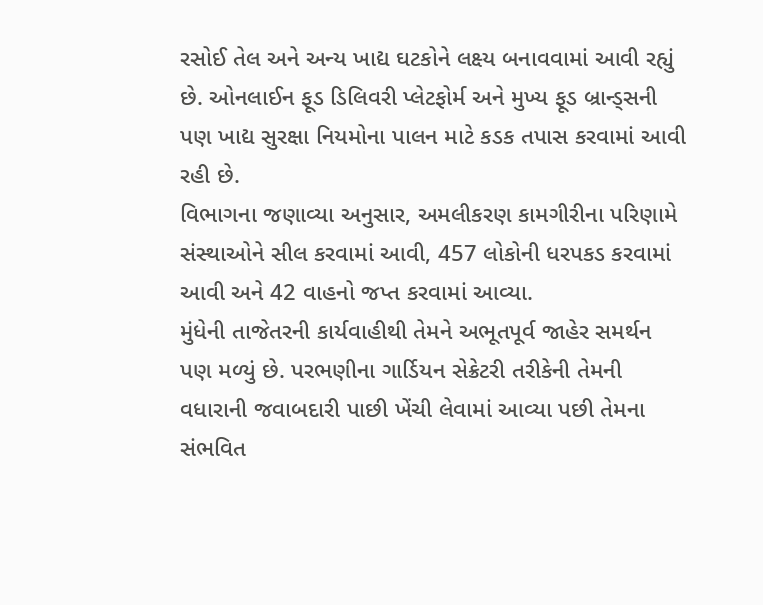રસોઈ તેલ અને અન્ય ખાદ્ય ઘટકોને લક્ષ્ય બનાવવામાં આવી રહ્યું છે. ઓનલાઈન ફૂડ ડિલિવરી પ્લેટફોર્મ અને મુખ્ય ફૂડ બ્રાન્ડ્સની પણ ખાદ્ય સુરક્ષા નિયમોના પાલન માટે કડક તપાસ કરવામાં આવી રહી છે.
વિભાગના જણાવ્યા અનુસાર, અમલીકરણ કામગીરીના પરિણામે સંસ્થાઓને સીલ કરવામાં આવી, 457 લોકોની ધરપકડ કરવામાં આવી અને 42 વાહનો જપ્ત કરવામાં આવ્યા.
મુંધેની તાજેતરની કાર્યવાહીથી તેમને અભૂતપૂર્વ જાહેર સમર્થન પણ મળ્યું છે. પરભણીના ગાર્ડિયન સેક્રેટરી તરીકેની તેમની વધારાની જવાબદારી પાછી ખેંચી લેવામાં આવ્યા પછી તેમના સંભવિત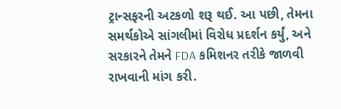ટ્રાન્સફરની અટકળો શરૂ થઈ. આ પછી, તેમના સમર્થકોએ સાંગલીમાં વિરોધ પ્રદર્શન કર્યું, અને સરકારને તેમને FDA કમિશનર તરીકે જાળવી રાખવાની માંગ કરી.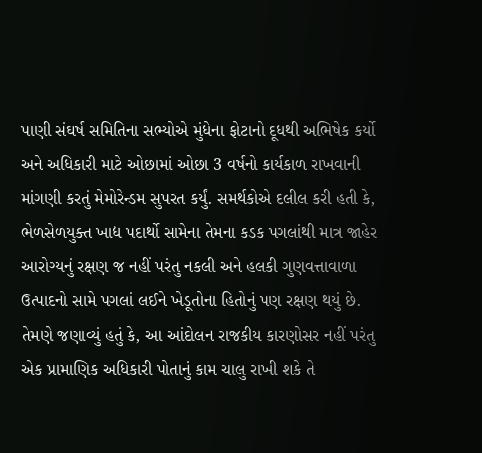પાણી સંઘર્ષ સમિતિના સભ્યોએ મુંધેના ફોટાનો દૂધથી અભિષેક કર્યો અને અધિકારી માટે ઓછામાં ઓછા 3 વર્ષનો કાર્યકાળ રાખવાની માંગણી કરતું મેમોરેન્ડમ સુપરત કર્યું. સમર્થકોએ દલીલ કરી હતી કે, ભેળસેળયુક્ત ખાદ્ય પદાર્થો સામેના તેમના કડક પગલાંથી માત્ર જાહેર આરોગ્યનું રક્ષણ જ નહીં પરંતુ નકલી અને હલકી ગુણવત્તાવાળા ઉત્પાદનો સામે પગલાં લઈને ખેડૂતોના હિતોનું પણ રક્ષણ થયું છે.
તેમણે જણાવ્યું હતું કે, આ આંદોલન રાજકીય કારણોસર નહીં પરંતુ એક પ્રામાણિક અધિકારી પોતાનું કામ ચાલુ રાખી શકે તે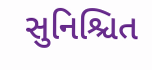સુનિશ્ચિત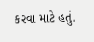કરવા માટે હતું.